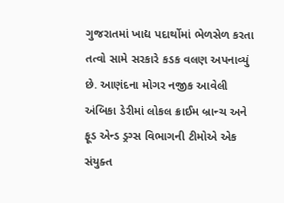ગુજરાતમાં ખાદ્ય પદાર્થોમાં ભેળસેળ કરતા તત્વો સામે સરકારે કડક વલણ અપનાવ્યું છે. આણંદના મોગર નજીક આવેલી અંબિકા ડેરીમાં લોકલ ક્રાઈમ બ્રાન્ચ અને ફૂડ એન્ડ ડ્રગ્સ વિભાગની ટીમોએ એક સંયુક્ત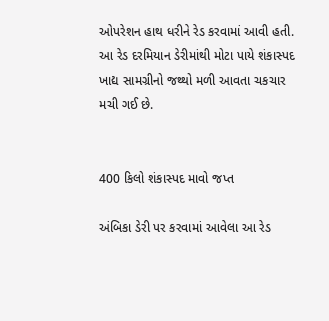ઓપરેશન હાથ ધરીને રેડ કરવામાં આવી હતી. આ રેડ દરમિયાન ડેરીમાંથી મોટા પાયે શંકાસ્પદ ખાદ્ય સામગ્રીનો જથ્થો મળી આવતા ચકચાર મચી ગઈ છે.


400 કિલો શંકાસ્પદ માવો જપ્ત

અંબિકા ડેરી પર કરવામાં આવેલા આ રેડ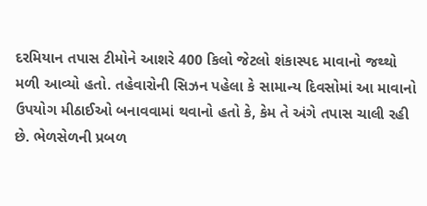દરમિયાન તપાસ ટીમોને આશરે 400 કિલો જેટલો શંકાસ્પદ માવાનો જથ્થો મળી આવ્યો હતો. તહેવારોની સિઝન પહેલા કે સામાન્ય દિવસોમાં આ માવાનો ઉપયોગ મીઠાઈઓ બનાવવામાં થવાનો હતો કે, કેમ તે અંગે તપાસ ચાલી રહી છે. ભેળસેળની પ્રબળ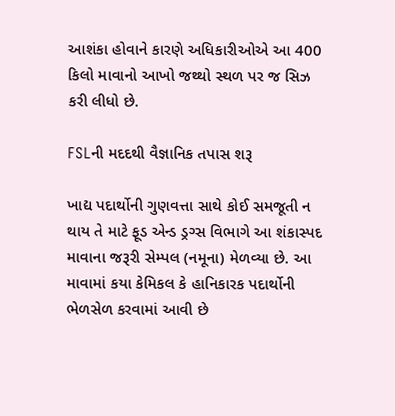આશંકા હોવાને કારણે અધિકારીઓએ આ 400 કિલો માવાનો આખો જથ્થો સ્થળ પર જ સિઝ કરી લીધો છે.

FSLની મદદથી વૈજ્ઞાનિક તપાસ શરૂ

ખાદ્ય પદાર્થોની ગુણવત્તા સાથે કોઈ સમજૂતી ન થાય તે માટે ફૂડ એન્ડ ડ્રગ્સ વિભાગે આ શંકાસ્પદ માવાના જરૂરી સેમ્પલ (નમૂના) મેળવ્યા છે. આ માવામાં કયા કેમિકલ કે હાનિકારક પદાર્થોની ભેળસેળ કરવામાં આવી છે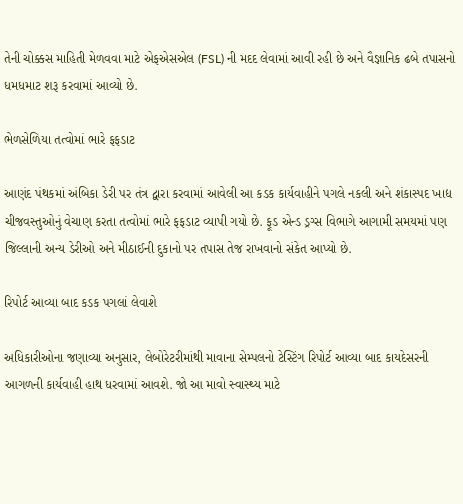તેની ચોક્કસ માહિતી મેળવવા માટે એફએસએલ (FSL) ની મદદ લેવામાં આવી રહી છે અને વૈજ્ઞાનિક ઢબે તપાસનો ધમધમાટ શરૂ કરવામાં આવ્યો છે.

ભેળસેળિયા તત્વોમાં ભારે ફફડાટ

આણંદ પંથકમાં અંબિકા ડેરી પર તંત્ર દ્વારા કરવામાં આવેલી આ કડક કાર્યવાહીને પગલે નકલી અને શંકાસ્પદ ખાદ્ય ચીજવસ્તુઓનું વેચાણ કરતા તત્વોમાં ભારે ફફડાટ વ્યાપી ગયો છે. ફૂડ એન્ડ ડ્રગ્સ વિભાગે આગામી સમયમાં પણ જિલ્લાની અન્ય ડેરીઓ અને મીઠાઈની દુકાનો પર તપાસ તેજ રાખવાનો સંકેત આપ્યો છે.

રિપોર્ટ આવ્યા બાદ કડક પગલાં લેવાશે

અધિકારીઓના જણાવ્યા અનુસાર, લેબોરેટરીમાંથી માવાના સેમ્પલનો ટેસ્ટિંગ રિપોર્ટ આવ્યા બાદ કાયદેસરની આગળની કાર્યવાહી હાથ ધરવામાં આવશે. જો આ માવો સ્વાસ્થ્ય માટે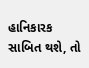હાનિકારક સાબિત થશે, તો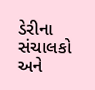ડેરીના સંચાલકો અને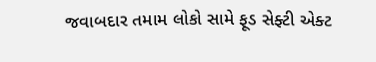જવાબદાર તમામ લોકો સામે ફૂડ સેફ્ટી એક્ટ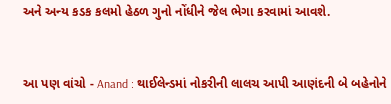અને અન્ય કડક કલમો હેઠળ ગુનો નોંધીને જેલ ભેગા કરવામાં આવશે.


આ પણ વાંચો - Anand : થાઈલેન્ડમાં નોકરીની લાલચ આપી આણંદની બે બહેનોને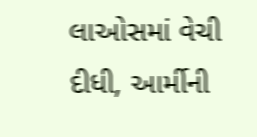લાઓસમાં વેચી દીધી, આર્મીની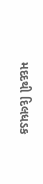મદદથી દિલધડક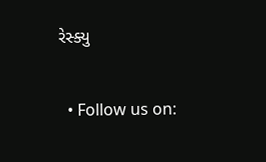રેસ્ક્યુ


  • Follow us on: